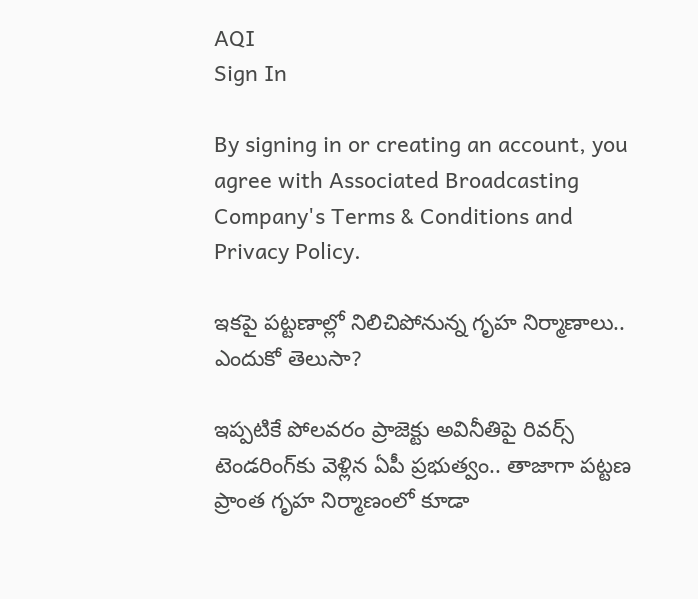AQI
Sign In

By signing in or creating an account, you agree with Associated Broadcasting Company's Terms & Conditions and Privacy Policy.

ఇకపై పట్టణాల్లో నిలిచిపోనున్న గ‌ృహ నిర్మాణాలు.. ఎందుకో తెలుసా?

ఇప్పటికే పోలవరం ప్రాజెక్టు అవినీతిపై రివర్స్ టెండరింగ్‌కు వెళ్లిన ఏపీ ప్రభుత్వం.. తాజాగా పట్టణ ప్రాంత గృహ నిర్మాణంలో కూడా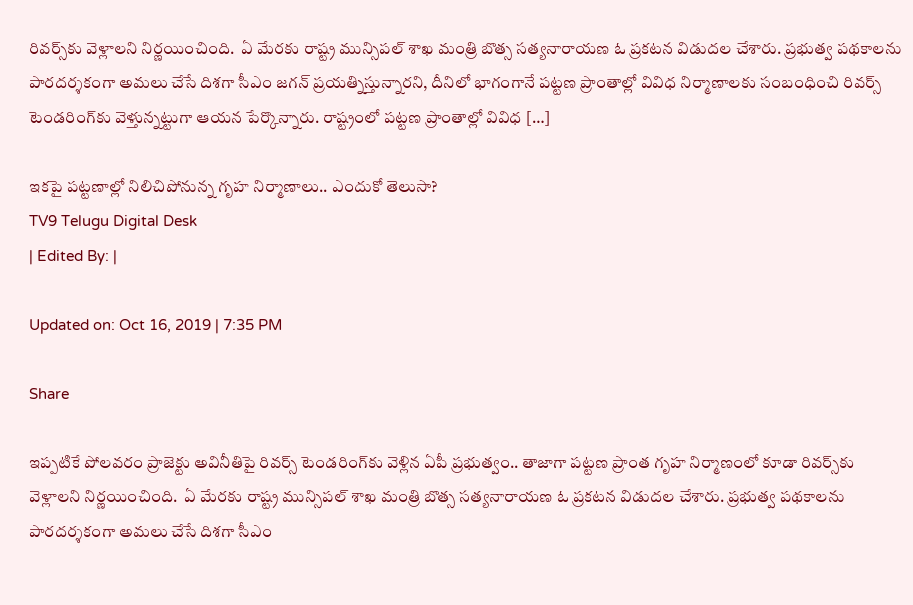రివర్స్‌కు వెళ్లాలని నిర్ణయించింది.  ఏ మేరకు రాష్ట్ర మున్సిపల్ శాఖ మంత్రి బొత్స సత్యనారాయణ ఓ ప్రకటన విడుదల చేశారు. ప్రభుత్వ పథకాలను పారదర్శకంగా అమలు చేసే దిశగా సీఎం జగన్ ప్రయత్నిస్తున్నారని, దీనిలో భాగంగానే పట్టణ ప్రాంతాల్లో వివిధ నిర్మాణాలకు సంబంధించి రివర్స్ టెండరింగ్‌కు వెళ్తున్నట్టుగా ఆయన పేర్కొన్నారు. రాష్ట్రంలో పట్టణ ప్రాంతాల్లో వివిధ […]

ఇకపై పట్టణాల్లో నిలిచిపోనున్న గ‌ృహ నిర్మాణాలు.. ఎందుకో తెలుసా?
TV9 Telugu Digital Desk
| Edited By: |

Updated on: Oct 16, 2019 | 7:35 PM

Share

ఇప్పటికే పోలవరం ప్రాజెక్టు అవినీతిపై రివర్స్ టెండరింగ్‌కు వెళ్లిన ఏపీ ప్రభుత్వం.. తాజాగా పట్టణ ప్రాంత గృహ నిర్మాణంలో కూడా రివర్స్‌కు వెళ్లాలని నిర్ణయించింది.  ఏ మేరకు రాష్ట్ర మున్సిపల్ శాఖ మంత్రి బొత్స సత్యనారాయణ ఓ ప్రకటన విడుదల చేశారు. ప్రభుత్వ పథకాలను పారదర్శకంగా అమలు చేసే దిశగా సీఎం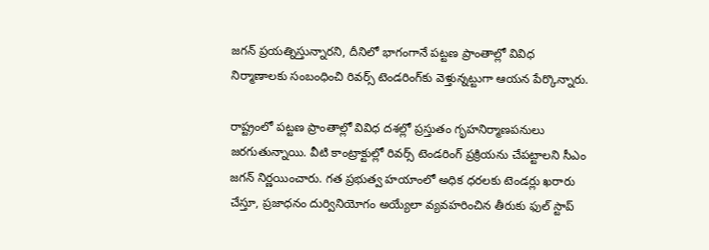జగన్ ప్రయత్నిస్తున్నారని, దీనిలో భాగంగానే పట్టణ ప్రాంతాల్లో వివిధ నిర్మాణాలకు సంబంధించి రివర్స్ టెండరింగ్‌కు వెళ్తున్నట్టుగా ఆయన పేర్కొన్నారు.

రాష్ట్రంలో పట్టణ ప్రాంతాల్లో వివిధ దశల్లో ప్రస్తుతం గృహనిర్మాణపనులు జరగుతున్నాయి. వీటి కాంట్రాక్టుల్లో రివర్స్ టెండరింగ్ ప్రక్రియను చేపట్టాలని సీఎం జగన్ నిర్ణయించారు. గత ప్రభుత్వ హయాంలో అధిక ధరలకు టెండర్లు ఖరారు చేస్తూ, ప్రజాధనం దుర్వినియోగం అయ్యేలా వ్యవహరించిన తీరుకు ఫుల్ స్టాప్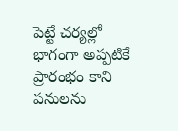పెట్టే చర్యల్లో భాగంగా అప్పటికే ప్రారంభం కాని పనులను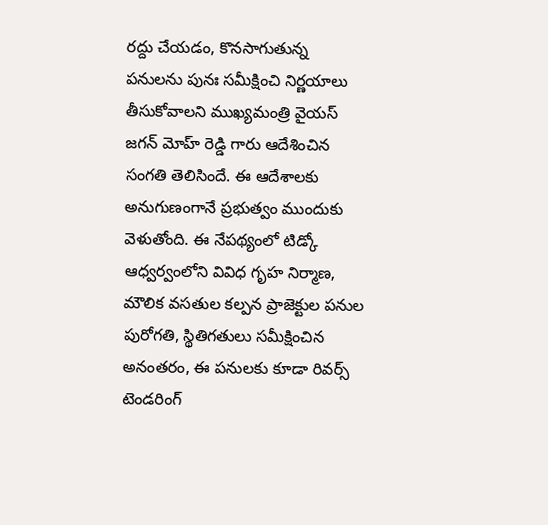రద్దు చేయడం, కొనసాగుతున్న పనులను పునః సమీక్షించి నిర్ణయాలు తీసుకోవాలని ముఖ్యమంత్రి వైయస్ జగన్ మోహ్ రెడ్డి గారు ఆదేశించిన సంగతి తెలిసిందే. ఈ ఆదేశాలకు అనుగుణంగానే ప్రభుత్వం ముందుకు వెళుతోంది. ఈ నేపథ్యంలో టిడ్కో ఆధ్వర్వంలోని వివిధ గృహ నిర్మాణ, మౌలిక వసతుల కల్పన ప్రాజెక్టుల పనుల పురోగతి, స్థితిగతులు సమీక్షించిన అనంతరం, ఈ పనులకు కూడా రివర్స్ టెండరింగ్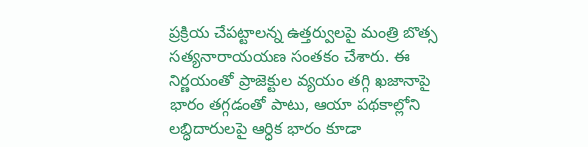ప్రక్రియ చేపట్టాలన్న ఉత్తర్వులపై మంత్రి బొత్స సత్యనారాయయణ సంతకం చేశారు. ఈ నిర్ణయంతో ప్రాజెక్టుల వ్యయం తగ్గి ఖజానాపై భారం తగ్గడంతో పాటు, ఆయా పథకాల్లోని లబ్ధిదారులపై ఆర్ధిక భారం కూడా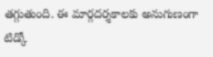తగ్గుతుంది. ఈ మార్గదర్శకాలకు అనుగుణంగా టిడ్కో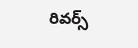రివర్స్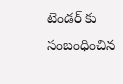టెండర్ కు సంబంధించిన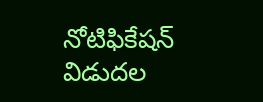నోటిఫికేషన్ విడుదల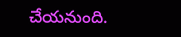చేయనుంది.